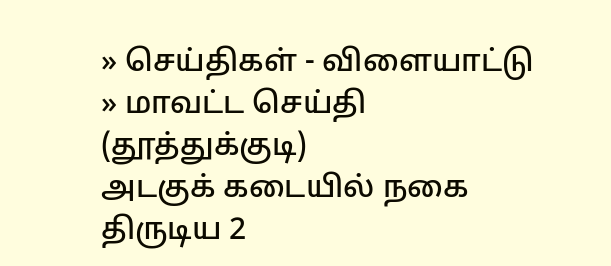» செய்திகள் - விளையாட்டு » மாவட்ட செய்தி (தூத்துக்குடி)
அடகுக் கடையில் நகை திருடிய 2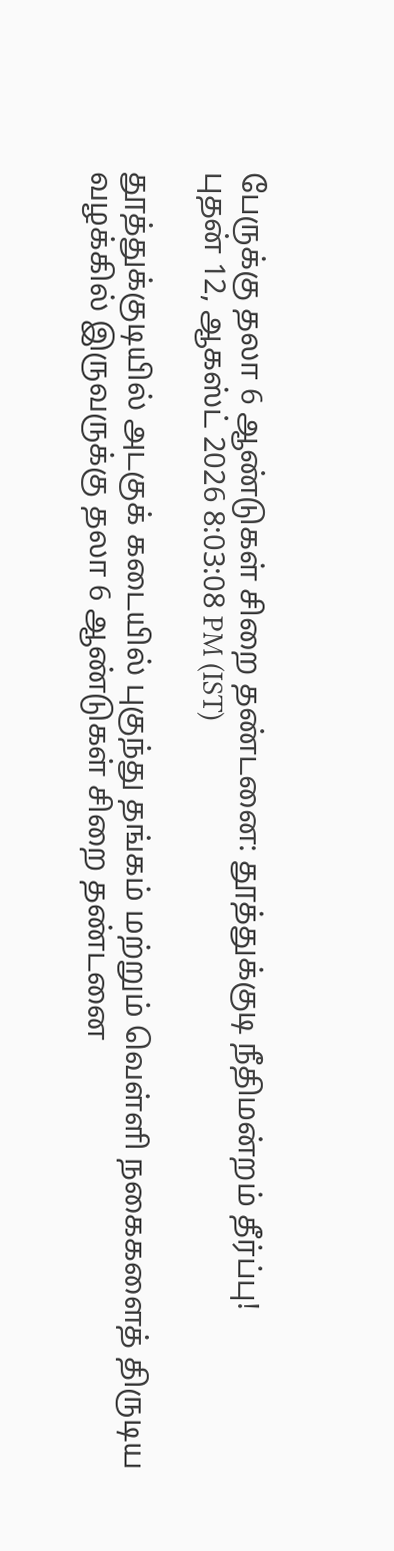பேருக்கு தலா 6 ஆண்டுகள் சிறை தண்டனை: தூத்துக்குடி நீதிமன்றம் தீர்ப்பு!
புதன் 12, ஆகஸ்ட் 2026 8:03:08 PM (IST)

தூத்துக்குடியில் அடகுக் கடையில் புகுந்து தங்கம் மற்றும் வெள்ளி நகைகளைத் திருடிய வழக்கில் இருவருக்கு தலா 6 ஆண்டுகள் சிறை தண்டனை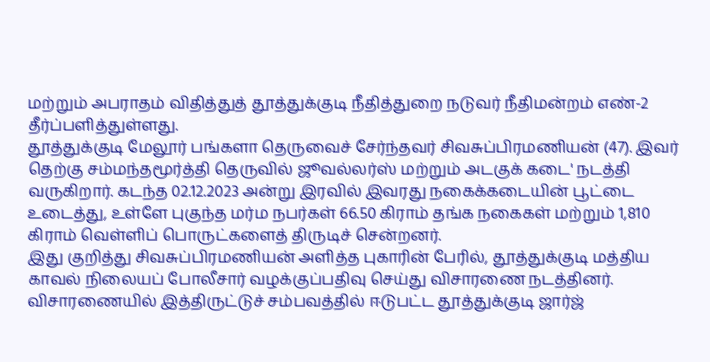மற்றும் அபராதம் விதித்துத் தூத்துக்குடி நீதித்துறை நடுவர் நீதிமன்றம் எண்-2 தீர்ப்பளித்துள்ளது.
தூத்துக்குடி மேலூர் பங்களா தெருவைச் சேர்ந்தவர் சிவசுப்பிரமணியன் (47). இவர் தெற்கு சம்மந்தமூர்த்தி தெருவில் ஜூவல்லர்ஸ் மற்றும் அடகுக் கடை' நடத்தி வருகிறார். கடந்த 02.12.2023 அன்று இரவில் இவரது நகைக்கடையின் பூட்டை உடைத்து, உள்ளே புகுந்த மர்ம நபர்கள் 66.50 கிராம் தங்க நகைகள் மற்றும் 1,810 கிராம் வெள்ளிப் பொருட்களைத் திருடிச் சென்றனர்.
இது குறித்து சிவசுப்பிரமணியன் அளித்த புகாரின் பேரில், தூத்துக்குடி மத்திய காவல் நிலையப் போலீசார் வழக்குப்பதிவு செய்து விசாரணை நடத்தினர். விசாரணையில் இத்திருட்டுச் சம்பவத்தில் ஈடுபட்ட தூத்துக்குடி ஜார்ஜ்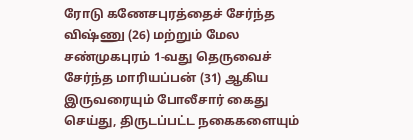ரோடு கணேசபுரத்தைச் சேர்ந்த விஷ்ணு (26) மற்றும் மேல சண்முகபுரம் 1-வது தெருவைச் சேர்ந்த மாரியப்பன் (31) ஆகிய இருவரையும் போலீசார் கைது செய்து, திருடப்பட்ட நகைகளையும்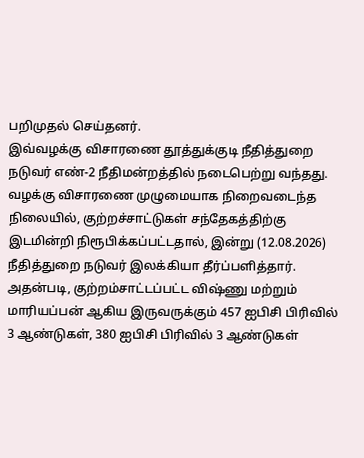பறிமுதல் செய்தனர்.
இவ்வழக்கு விசாரணை தூத்துக்குடி நீதித்துறை நடுவர் எண்-2 நீதிமன்றத்தில் நடைபெற்று வந்தது. வழக்கு விசாரணை முழுமையாக நிறைவடைந்த நிலையில், குற்றச்சாட்டுகள் சந்தேகத்திற்கு இடமின்றி நிரூபிக்கப்பட்டதால், இன்று (12.08.2026) நீதித்துறை நடுவர் இலக்கியா தீர்ப்பளித்தார்.
அதன்படி, குற்றம்சாட்டப்பட்ட விஷ்ணு மற்றும் மாரியப்பன் ஆகிய இருவருக்கும் 457 ஐபிசி பிரிவில் 3 ஆண்டுகள், 380 ஐபிசி பிரிவில் 3 ஆண்டுகள்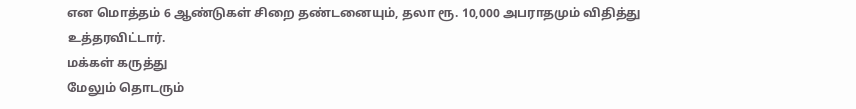என மொத்தம் 6 ஆண்டுகள் சிறை தண்டனையும், தலா ரூ. 10,000 அபராதமும் விதித்து உத்தரவிட்டார்.
மக்கள் கருத்து
மேலும் தொடரும்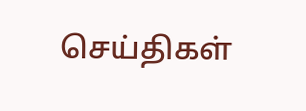செய்திகள்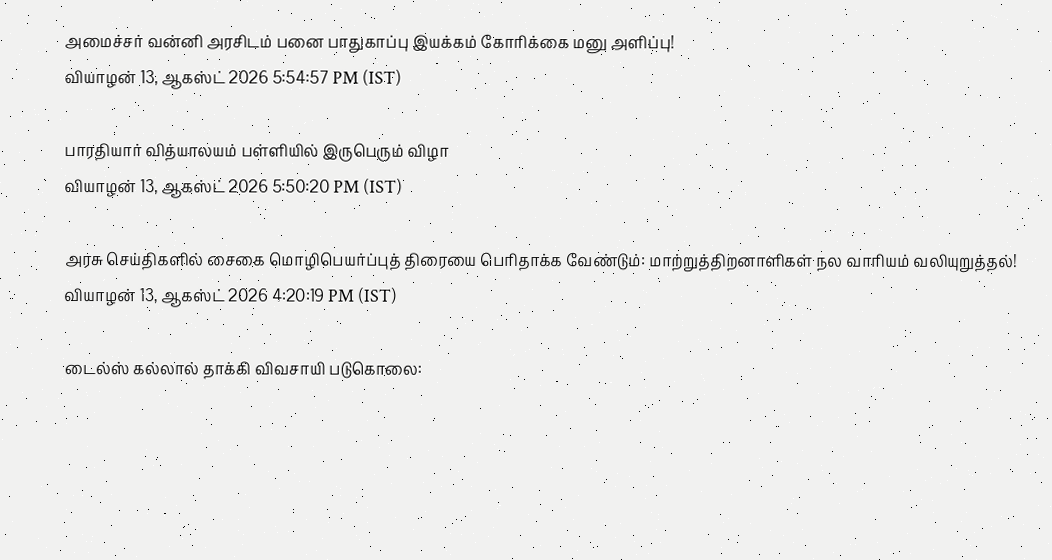அமைச்சர் வன்னி அரசிடம் பனை பாதுகாப்பு இயக்கம் கோரிக்கை மனு அளிப்பு!
வியாழன் 13, ஆகஸ்ட் 2026 5:54:57 PM (IST)

பாரதியார் வித்யாலயம் பள்ளியில் இருபெரும் விழா
வியாழன் 13, ஆகஸ்ட் 2026 5:50:20 PM (IST)

அரசு செய்திகளில் சைகை மொழிபெயர்ப்புத் திரையை பெரிதாக்க வேண்டும்: மாற்றுத்திறனாளிகள் நல வாரியம் வலியுறுத்தல்!
வியாழன் 13, ஆகஸ்ட் 2026 4:20:19 PM (IST)

டைல்ஸ் கல்லால் தாக்கி விவசாயி படுகொலை: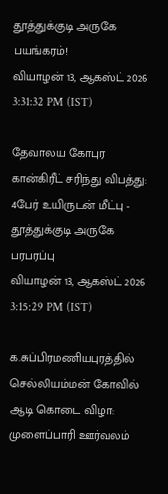தூத்துக்குடி அருகே பயங்கரம்!
வியாழன் 13, ஆகஸ்ட் 2026 3:31:32 PM (IST)

தேவாலய கோபுர கான்கிரீட் சரிந்து விபத்து: 4பேர் உயிருடன் மீட்பு - தூத்துக்குடி அருகே பரபரப்பு
வியாழன் 13, ஆகஸ்ட் 2026 3:15:29 PM (IST)

க.சுப்பிரமணியபுரத்தில் செல்லியம்மன் கோவில் ஆடி கொடை விழா: முளைப்பாரி ஊர்வலம்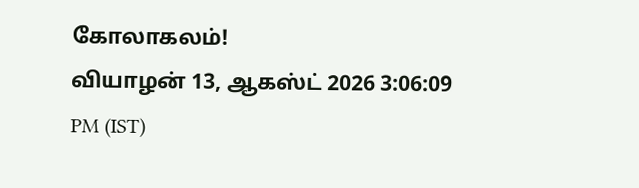கோலாகலம்!
வியாழன் 13, ஆகஸ்ட் 2026 3:06:09 PM (IST)